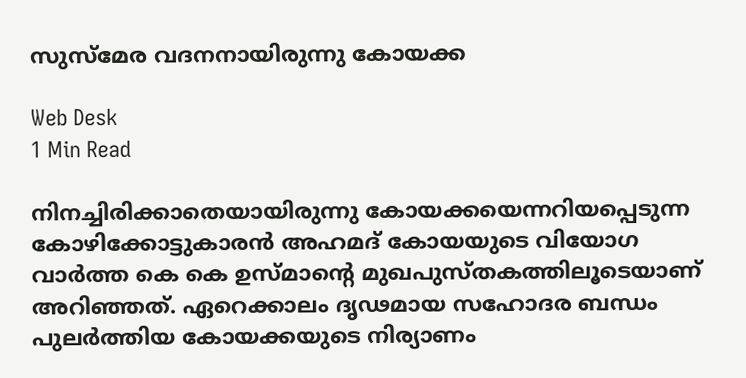സുസ്‌മേര വദനനായിരുന്നു കോയക്ക

Web Desk
1 Min Read

നിനച്ചിരിക്കാതെയായിരുന്നു കോയക്കയെന്നറിയപ്പെടുന്ന കോഴിക്കോട്ടുകാരന്‍ അഹമദ് കോയയുടെ വിയോഗ വാര്‍ത്ത കെ കെ ഉസ്മാന്റെ മുഖപുസ്തകത്തിലൂടെയാണ് അറിഞ്ഞത്. ഏറെക്കാലം ദൃഢമായ സഹോദര ബന്ധം പുലര്‍ത്തിയ കോയക്കയുടെ നിര്യാണം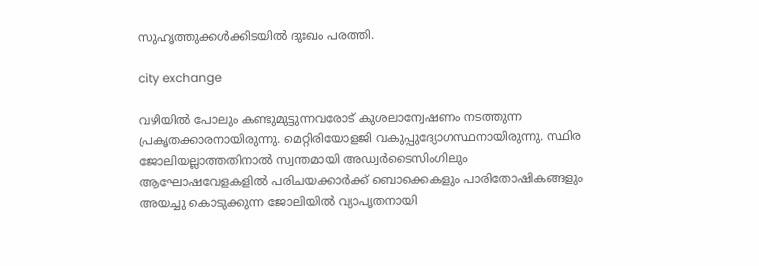സുഹൃത്തുക്കള്‍ക്കിടയില്‍ ദുഃഖം പരത്തി.

city exchange

വഴിയില്‍ പോലും കണ്ടുമുട്ടുന്നവരോട് കുശലാന്വേഷണം നടത്തുന്ന പ്രകൃതക്കാരനായിരുന്നു. മെറ്റിരിയോളജി വകുപ്പുദ്യോഗസ്ഥനായിരുന്നു. സ്ഥിര ജോലിയല്ലാത്തതിനാല്‍ സ്വന്തമായി അഡ്വര്‍ടൈസിംഗിലും ആഘോഷവേളകളില്‍ പരിചയക്കാര്‍ക്ക് ബൊക്കെകളും പാരിതോഷികങ്ങളും അയച്ചു കൊടുക്കുന്ന ജോലിയില്‍ വ്യാപൃതനായി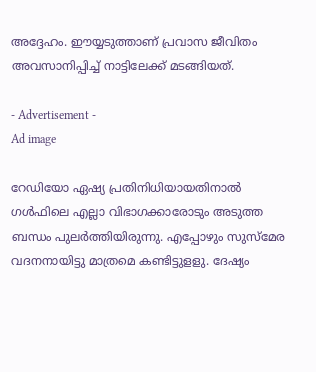അദ്ദേഹം. ഈയ്യടുത്താണ് പ്രവാസ ജീവിതം അവസാനിപ്പിച്ച് നാട്ടിലേക്ക് മടങ്ങിയത്.

- Advertisement -
Ad image

റേഡിയോ ഏഷ്യ പ്രതിനിധിയായതിനാല്‍ ഗള്‍ഫിലെ എല്ലാ വിഭാഗക്കാരോടും അടുത്ത ബന്ധം പുലര്‍ത്തിയിരുന്നു. എപ്പോഴും സുസ്‌മേര വദനനായിട്ടു മാത്രമെ കണ്ടിട്ടുളളു. ദേഷ്യം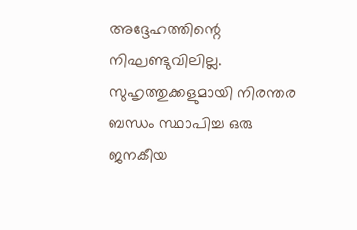അദ്ദേഹത്തിന്റെ നിഘണ്ടുവിലില്ല.
സുഹൃത്തുക്കളുമായി നിരന്തര ബന്ധം സ്ഥാപിച്ച ഒരു ജനകീയ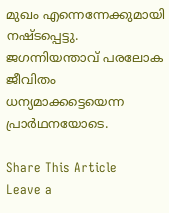മുഖം എന്നെന്നേക്കുമായി നഷ്ടപ്പെട്ടു.
ജഗന്നിയന്താവ് പരലോക ജീവിതം ധന്യമാക്കട്ടെയെന്ന പ്രാര്‍ഥനയോടെ.

Share This Article
Leave a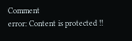Comment
error: Content is protected !!